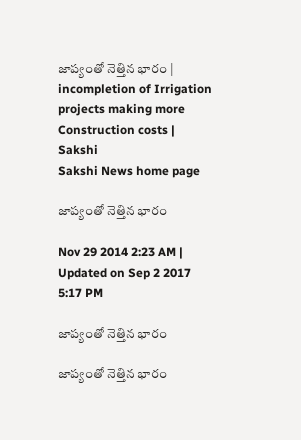జాప్యంతో నెత్తిన భారం | incompletion of Irrigation projects making more Construction costs | Sakshi
Sakshi News home page

జాప్యంతో నెత్తిన భారం

Nov 29 2014 2:23 AM | Updated on Sep 2 2017 5:17 PM

జాప్యంతో నెత్తిన భారం

జాప్యంతో నెత్తిన భారం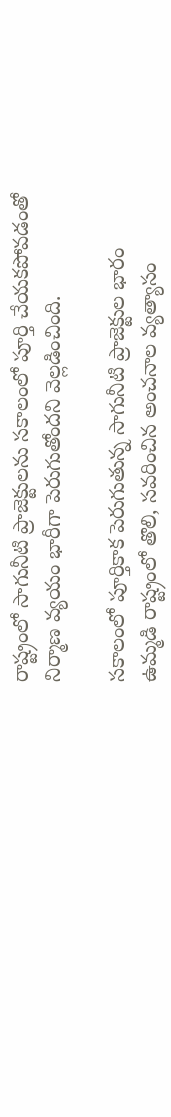రాష్ట్రంలో సాగునీటి ప్రాజెక్టులను సకాలంలో పూర్తి చేయకపోవడంతో నిర్మాణ వ్యయం భారీగా పెరుగుతోందని వెల్లడించింది.

సకాలంలో పూర్తికాక పెరుగుతున్న సాగునీటి ప్రాజెక్టుల భారం
ఉమ్మడి రాష్ట్రంలో తొలి, సవరించిన అంచనాల వ్యత్యాసం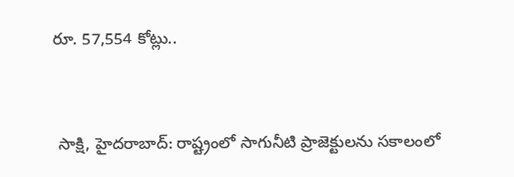రూ. 57,554 కోట్లు..


 సాక్షి, హైదరాబాద్: రాష్ట్రంలో సాగునీటి ప్రాజెక్టులను సకాలంలో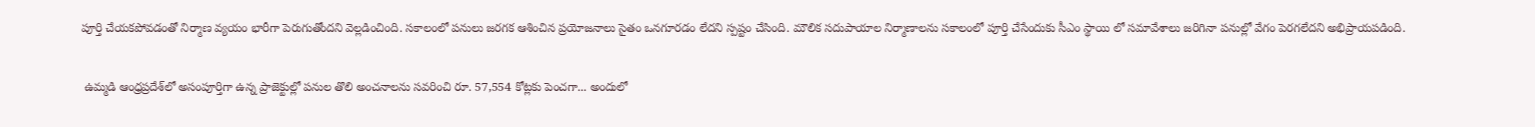పూర్తి చేయకపోవడంతో నిర్మాణ వ్యయం భారీగా పెరుగుతోందని వెల్లడించింది. సకాలంలో పనులు జరగక ఆశించిన ప్రయోజనాలు సైతం ఒనగూరడం లేదని స్పష్టం చేసింది. మౌలిక సదుపాయాల నిర్మాణాలను సకాలంలో పూర్తి చేసేందుకు సీఎం స్థాయి లో సమావేశాలు జరిగినా పనుల్లో వేగం పెరగలేదని అభిప్రాయపడింది.

 ఉమ్మడి ఆంధ్రప్రదేశ్‌లో అసంపూర్తిగా ఉన్న ప్రాజెక్టుల్లో పనుల తొలి అంచనాలను సవరించి రూ. 57,554 కోట్లకు పెంచగా... అందులో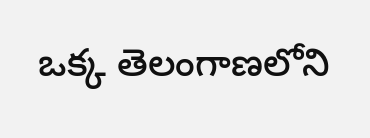ఒక్క తెలంగాణలోని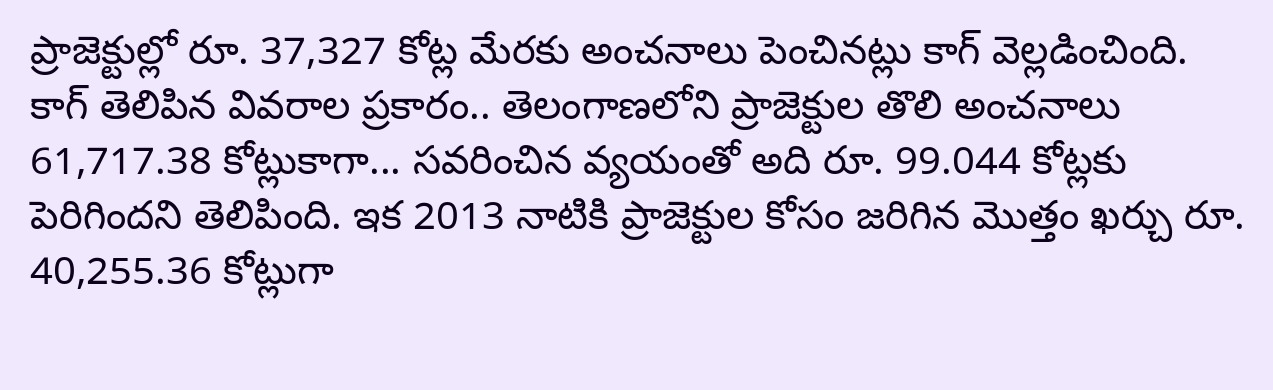ప్రాజెక్టుల్లో రూ. 37,327 కోట్ల మేరకు అంచనాలు పెంచినట్లు కాగ్ వెల్లడించింది. కాగ్ తెలిపిన వివరాల ప్రకారం.. తెలంగాణలోని ప్రాజెక్టుల తొలి అంచనాలు 61,717.38 కోట్లుకాగా... సవరించిన వ్యయంతో అది రూ. 99.044 కోట్లకు పెరిగిందని తెలిపింది. ఇక 2013 నాటికి ప్రాజెక్టుల కోసం జరిగిన మొత్తం ఖర్చు రూ. 40,255.36 కోట్లుగా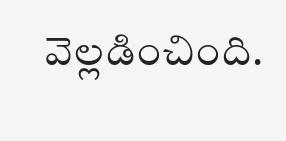వెల్లడించింది.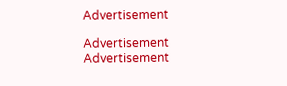Advertisement

Advertisement
Advertisement